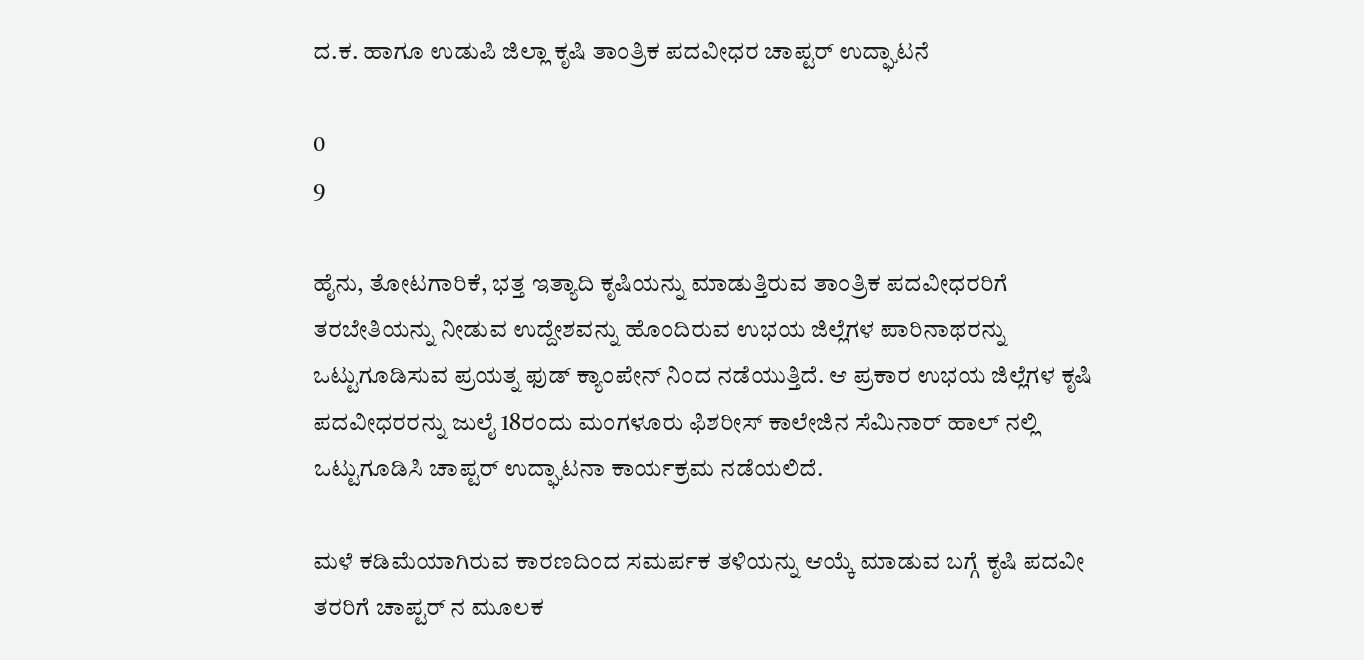ದ.ಕ. ಹಾಗೂ ಉಡುಪಿ ಜಿಲ್ಲಾ ಕೃಷಿ ತಾಂತ್ರಿಕ ಪದವೀಧರ ಚಾಪ್ಟರ್ ಉದ್ಘಾಟನೆ

0
9

ಹೈನು, ತೋಟಗಾರಿಕೆ, ಭತ್ತ ಇತ್ಯಾದಿ ಕೃಷಿಯನ್ನು ಮಾಡುತ್ತಿರುವ ತಾಂತ್ರಿಕ ಪದವೀಧರರಿಗೆ ತರಬೇತಿಯನ್ನು ನೀಡುವ ಉದ್ದೇಶವನ್ನು ಹೊಂದಿರುವ ಉಭಯ ಜಿಲ್ಲೆಗಳ ಪಾರಿನಾಥರನ್ನು ಒಟ್ಟುಗೂಡಿಸುವ ಪ್ರಯತ್ನ ಫುಡ್ ಕ್ಯಾಂಪೇನ್ ನಿಂದ ನಡೆಯುತ್ತಿದೆ. ಆ ಪ್ರಕಾರ ಉಭಯ ಜಿಲ್ಲೆಗಳ ಕೃಷಿ ಪದವೀಧರರನ್ನು ಜುಲೈ 18ರಂದು ಮಂಗಳೂರು ಫಿಶರೀಸ್ ಕಾಲೇಜಿನ ಸೆಮಿನಾರ್ ಹಾಲ್ ನಲ್ಲಿ ಒಟ್ಟುಗೂಡಿಸಿ ಚಾಪ್ಟರ್ ಉದ್ಘಾಟನಾ ಕಾರ್ಯಕ್ರಮ ನಡೆಯಲಿದೆ.

ಮಳೆ ಕಡಿಮೆಯಾಗಿರುವ ಕಾರಣದಿಂದ ಸಮರ್ಪಕ ತಳಿಯನ್ನು ಆಯ್ಕೆ ಮಾಡುವ ಬಗ್ಗೆ ಕೃಷಿ ಪದವೀ ತರರಿಗೆ ಚಾಪ್ಟರ್ ನ ಮೂಲಕ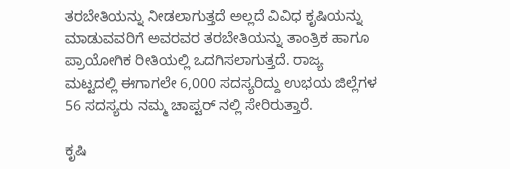ತರಬೇತಿಯನ್ನು ನೀಡಲಾಗುತ್ತದೆ ಅಲ್ಲದೆ ವಿವಿಧ ಕೃಷಿಯನ್ನು ಮಾಡುವವರಿಗೆ ಅವರವರ ತರಬೇತಿಯನ್ನು ತಾಂತ್ರಿಕ ಹಾಗೂ ಪ್ರಾಯೋಗಿಕ ರೀತಿಯಲ್ಲಿ ಒದಗಿಸಲಾಗುತ್ತದೆ. ರಾಜ್ಯ ಮಟ್ಟದಲ್ಲಿ ಈಗಾಗಲೇ 6,000 ಸದಸ್ಯರಿದ್ದು ಉಭಯ ಜಿಲ್ಲೆಗಳ 56 ಸದಸ್ಯರು ನಮ್ಮ ಚಾಪ್ಟರ್ ನಲ್ಲಿ ಸೇರಿರುತ್ತಾರೆ.

ಕೃಷಿ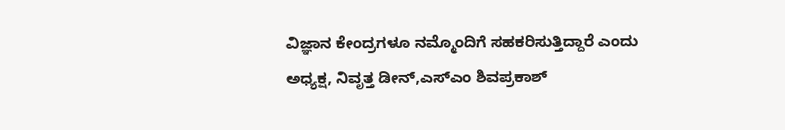ವಿಜ್ಞಾನ ಕೇಂದ್ರಗಳೂ ನಮ್ಮೊಂದಿಗೆ ಸಹಕರಿಸುತ್ತಿದ್ದಾರೆ ಎಂದು ಅಧ್ಯಕ್ಷ, ನಿವೃತ್ತ ಡೀನ್,ಎಸ್ಎಂ ಶಿವಪ್ರಕಾಶ್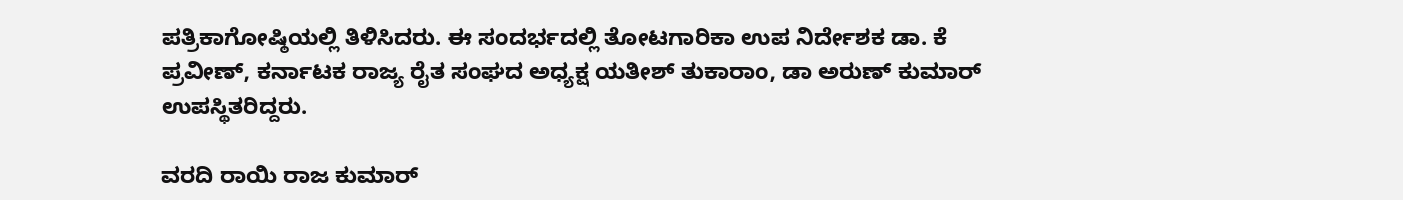ಪತ್ರಿಕಾಗೋಷ್ಠಿಯಲ್ಲಿ ತಿಳಿಸಿದರು. ಈ ಸಂದರ್ಭದಲ್ಲಿ ತೋಟಗಾರಿಕಾ ಉಪ ನಿರ್ದೇಶಕ ಡಾ. ಕೆ ಪ್ರವೀಣ್, ಕರ್ನಾಟಕ ರಾಜ್ಯ ರೈತ ಸಂಘದ ಅಧ್ಯಕ್ಷ ಯತೀಶ್ ತುಕಾರಾಂ, ಡಾ ಅರುಣ್ ಕುಮಾರ್ ಉಪಸ್ಥಿತರಿದ್ದರು.

ವರದಿ ರಾಯಿ ರಾಜ ಕುಮಾರ್